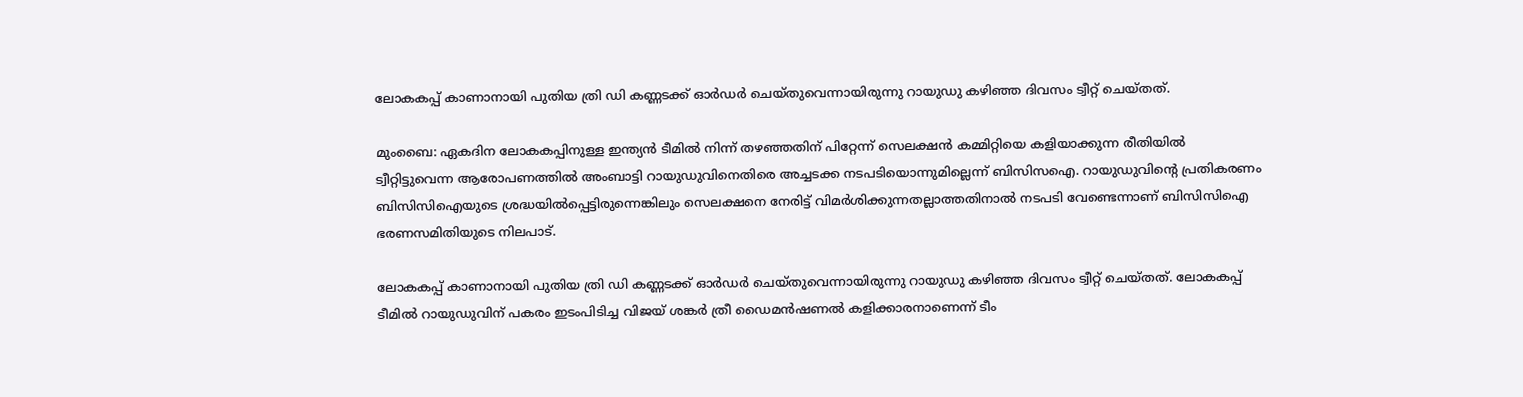ലോകകപ്പ് കാണാനായി പുതിയ ത്രി ഡി കണ്ണടക്ക് ഓര്‍ഡര്‍ ചെയ്തുവെന്നായിരുന്നു റായുഡു കഴിഞ്ഞ ദിവസം ട്വീറ്റ് ചെയ്തത്.

മുംബൈ: ഏകദിന ലോകകപ്പിനുള്ള ഇന്ത്യന്‍ ടീമില്‍ നിന്ന് തഴഞ്ഞതിന് പിറ്റേന്ന് സെലക്ഷന്‍ കമ്മിറ്റിയെ കളിയാക്കുന്ന രീതിയില്‍ ട്വീറ്റിട്ടുവെന്ന ആരോപണത്തില്‍ അംബാട്ടി റായുഡുവിനെതിരെ അച്ചടക്ക നടപടിയൊന്നുമില്ലെന്ന് ബിസിസഐ. റായുഡുവിന്റെ പ്രതികരണം ബിസിസിഐയുടെ ശ്രദ്ധയില്‍പ്പെട്ടിരുന്നെങ്കിലും സെലക്ഷനെ നേരിട്ട് വിമര്‍ശിക്കുന്നതല്ലാത്തതിനാല്‍ നടപടി വേണ്ടെന്നാണ് ബിസിസിഐ ഭരണസമിതിയുടെ നിലപാട്.

ലോകകപ്പ് കാണാനായി പുതിയ ത്രി ഡി കണ്ണടക്ക് ഓര്‍ഡര്‍ ചെയ്തുവെന്നായിരുന്നു റായുഡു കഴിഞ്ഞ ദിവസം ട്വീറ്റ് ചെയ്തത്. ലോകകപ്പ് ടീമില്‍ റായുഡുവിന് പകരം ഇടംപിടിച്ച വിജയ് ശങ്കര്‍ ത്രീ ഡൈമന്‍ഷണല്‍ കളിക്കാരനാണെന്ന് ടീം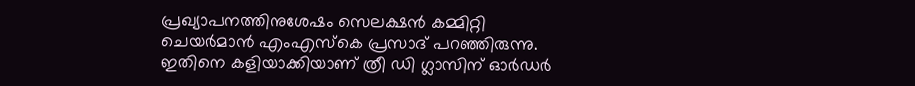പ്രഖ്യാപനത്തിനുശേഷം സെലക്ഷന്‍ കമ്മിറ്റി ചെയര്‍മാന്‍ എംഎസ്‌കെ പ്രസാദ് പറഞ്ഞിരുന്നു. ഇതിനെ കളിയാക്കിയാണ് ത്രീ ഡി ഗ്ലാസിന് ഓര്‍ഡര്‍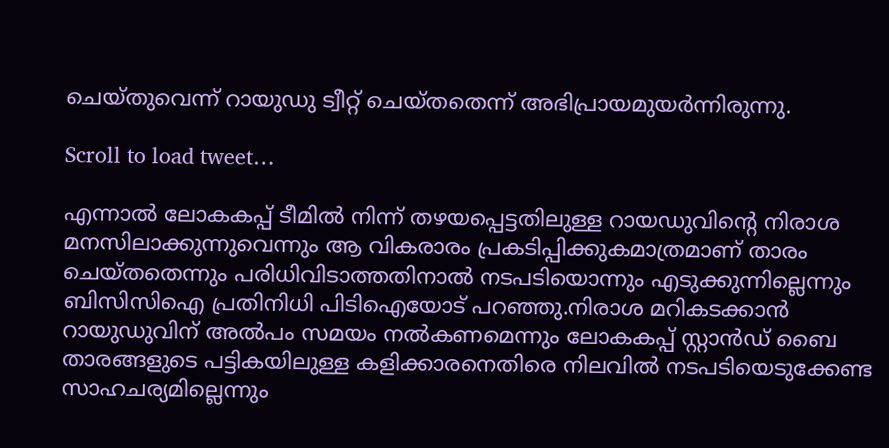ചെയ്തുവെന്ന് റായുഡു ട്വീറ്റ് ചെയ്തതെന്ന് അഭിപ്രായമുയര്‍ന്നിരുന്നു.

Scroll to load tweet…

എന്നാല്‍ ലോകകപ്പ് ടീമില്‍ നിന്ന് തഴയപ്പെട്ടതിലുള്ള റായഡുവിന്റെ നിരാശ മനസിലാക്കുന്നുവെന്നും ആ വികരാരം പ്രകടിപ്പിക്കുകമാത്രമാണ് താരം ചെയ്തതെന്നും പരിധിവിടാത്തതിനാല്‍ നടപടിയൊന്നും എടുക്കുന്നില്ലെന്നും ബിസിസിഐ പ്രതിനിധി പിടിഐയോട് പറഞ്ഞു.നിരാശ മറികടക്കാന്‍ റായുഡുവിന് അല്‍പം സമയം നല്‍കണമെന്നും ലോകകപ്പ് സ്റ്റാന്‍ഡ് ബൈ താരങ്ങളുടെ പട്ടികയിലുള്ള കളിക്കാരനെതിരെ നിലവില്‍ നടപടിയെടുക്കേണ്ട സാഹചര്യമില്ലെന്നും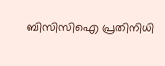ബിസിസിഐ പ്രതിനിധി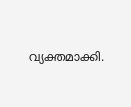വ്യക്തമാക്കി.